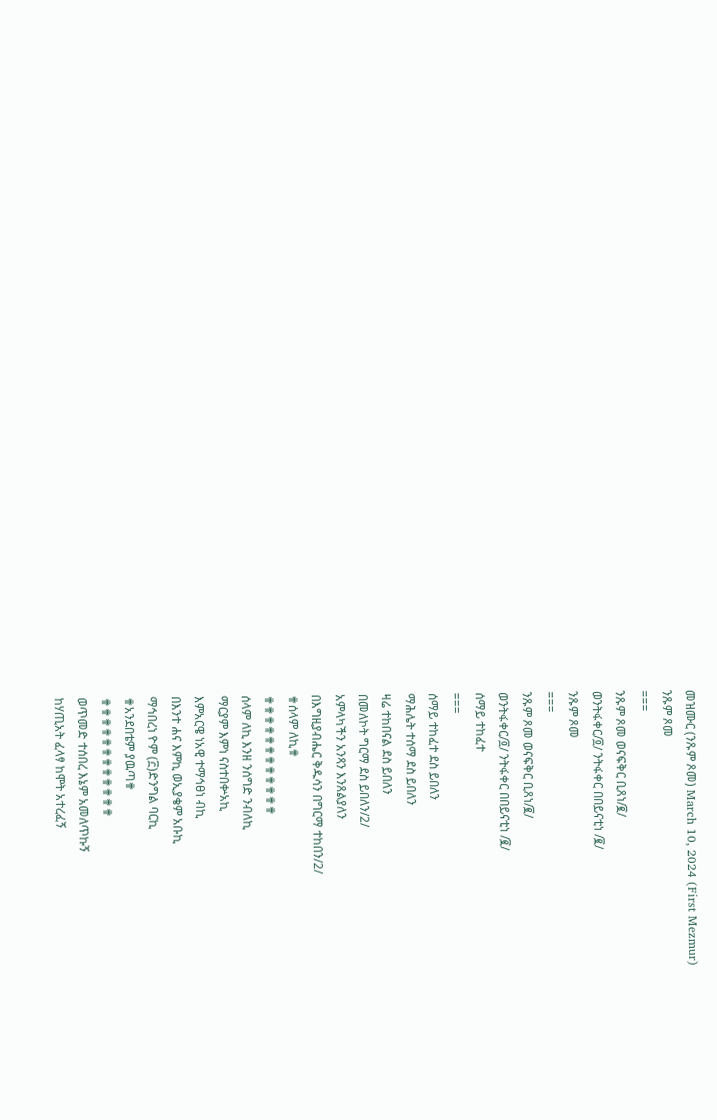መዝሙር (ንጹም ጾመ) March 10, 2024 (First Mezmur)
ንጹም ጾመ
===
ንጹም ጾመ ወናፍቅር ቢጸነ/፪/
ወንትፋቀር/፬/ ንትፋቀር በበይናቲነ /፪/
ንጹም ጾመ
===
ንጹም ጾመ ወናፍቅር ቢጸነ/፪/
ወንትፋቀር/፬/ ንትፋቀር በበይናቲነ /፪/
ሰማይ ተከፈተ
===
ሰማይ ተከፈተ ደስ ይበለን
ማሕሌት ተሰማ ደስ ይበለን
ዛሬ ተከበናል ደስ ይበለን
በመለኮት ግርማ ደስ ይበለን/2/
አምላካችን አንጻን እንጸልያለን
በእግዚያብሔር ቅዱሳን በግርማ ተከበን/2/
✟ሰላም ለኪ✟
✟✟✟✟✟✟✟✟✟✟✟✟
ሰላም ለኪ እንዘ ንሰግድ ንብለኪ
ማርያም እምነ ናስተበቍአኪ
እምአርዌ ነአዊ ተማኅፀነ ብኪ
በእንተ ሐና እምኪ ወኢያቄም አቡኪ
ማኅበረነ ዮም (፫)ድንግል ባርኪ
✟አንደበቴም ያዉጣ✟
✟✟✟✟✟✟✟✟✟✟✟✟
ወጥመድ ተሰበረ እኔም አመለጥኩኝ
ከሃጢአት ፈላፃ ከሞት አተረፈኝ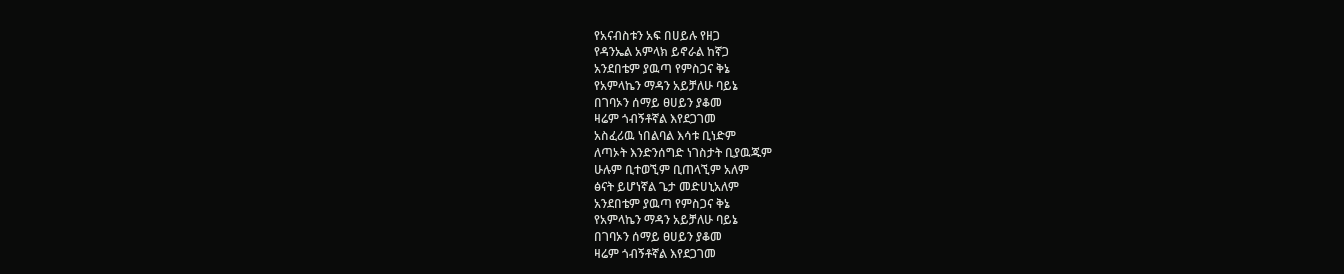የአናብስቱን አፍ በሀይሉ የዘጋ
የዳንኤል አምላክ ይኖራል ከኛጋ
አንደበቴም ያዉጣ የምስጋና ቅኔ
የአምላኬን ማዳን አይቻለሁ ባይኔ
በገባኦን ሰማይ ፀሀይን ያቆመ
ዛሬም ጎብኝቶኛል እየደጋገመ
አስፈሪዉ ነበልባል እሳቱ ቢነድም
ለጣኦት እንድንሰግድ ነገስታት ቢያዉጁም
ሁሉም ቢተወኚም ቢጠላኚም አለም
ፅናት ይሆነኛል ጌታ መድሀኒአለም
አንደበቴም ያዉጣ የምስጋና ቅኔ
የአምላኬን ማዳን አይቻለሁ ባይኔ
በገባኦን ሰማይ ፀሀይን ያቆመ
ዛሬም ጎብኝቶኛል እየደጋገመ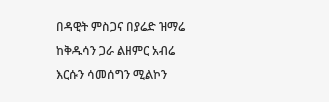በዳዊት ምስጋና በያሬድ ዝማሬ
ከቅዱሳን ጋራ ልዘምር አብሬ
እርሱን ሳመሰግን ሚልኮን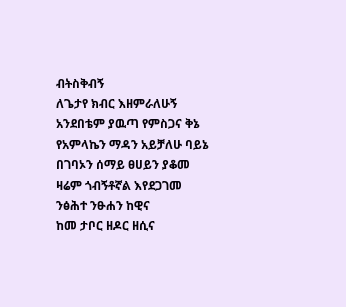ብትስቅብኝ
ለጌታየ ክብር እዘምራለሁኝ
አንደበቴም ያዉጣ የምስጋና ቅኔ
የአምላኬን ማዳን አይቻለሁ ባይኔ
በገባኦን ሰማይ ፀሀይን ያቆመ
ዛሬም ጎብኝቶኛል እየደጋገመ
ንፅሕተ ንፁሐን ከዊና
ከመ ታቦር ዘዶር ዘሲና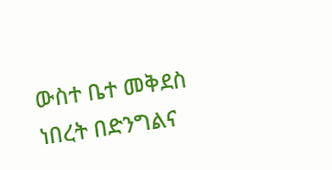ውስተ ቤተ መቅደስ ነበረት በድንግልና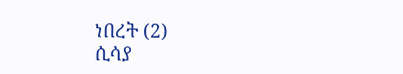ነበረት (2)
ሲሳያ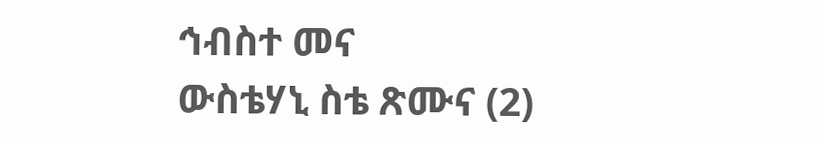ኅብስተ መና
ውስቴሃኒ ስቴ ጽሙና (2)